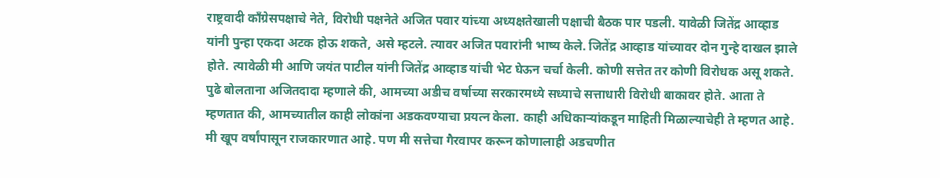राष्ट्रवादी काँग्रेसपक्षाचे नेते, विरोधी पक्षनेते अजित पवार यांच्या अध्यक्षतेखाली पक्षाची बैठक पार पडली. यावेळी जितेंद्र आव्हाड यांनी पुन्हा एकदा अटक होऊ शकते, असे म्हटले. त्यावर अजित पवारांनी भाष्य केले. जितेंद्र आव्हाड यांच्यावर दोन गुन्हे दाखल झाले होते. त्यावेळी मी आणि जयंत पाटील यांनी जितेंद्र आव्हाड यांची भेट घेऊन चर्चा केली. कोणी सत्तेत तर कोणी विरोधक असू शकते.
पुढे बोलताना अजितदादा म्हणाले की, आमच्या अडीच वर्षाच्या सरकारमध्ये सध्याचे सत्ताधारी विरोधी बाकावर होते. आता ते म्हणतात की, आमच्यातील काही लोकांना अडकवण्याचा प्रयत्न केला. काही अधिकाऱ्यांकडून माहिती मिळाल्याचेही ते म्हणत आहे. मी खूप वर्षांपासून राजकारणात आहे. पण मी सत्तेचा गैरवापर करून कोणालाही अडचणीत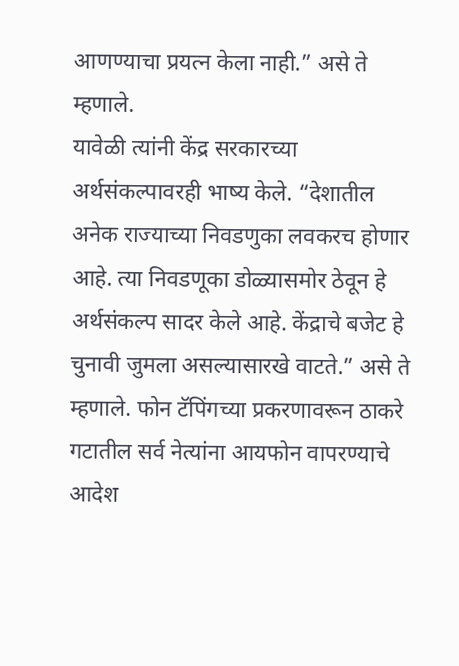आणण्याचा प्रयत्न केला नाही.” असे ते म्हणाले.
यावेळी त्यांनी केंद्र सरकारच्या अर्थसंकल्पावरही भाष्य केले. “देशातील अनेक राज्याच्या निवडणुका लवकरच होणार आहे. त्या निवडणूका डोळ्यासमोर ठेवून हे अर्थसंकल्प सादर केले आहे. केंद्राचे बजेट हे चुनावी जुमला असल्यासारखे वाटते.” असे ते म्हणाले. फोन टॅपिंगच्या प्रकरणावरून ठाकरे गटातील सर्व नेत्यांना आयफोन वापरण्याचे आदेश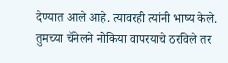देण्यात आले आहे. त्यावरही त्यांनी भाष्य केले. तुमच्या चॅनेलने नोकिया वापरयाचे ठरविले तर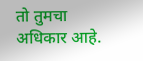तो तुमचा अधिकार आहे.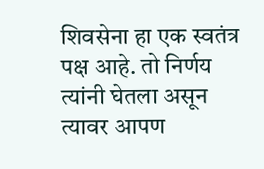शिवसेना हा एक स्वतंत्र पक्ष आहे. तो निर्णय त्यांनी घेतला असून त्यावर आपण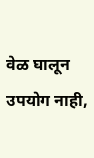वेळ घालून उपयोग नाही,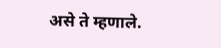असे ते म्हणाले.